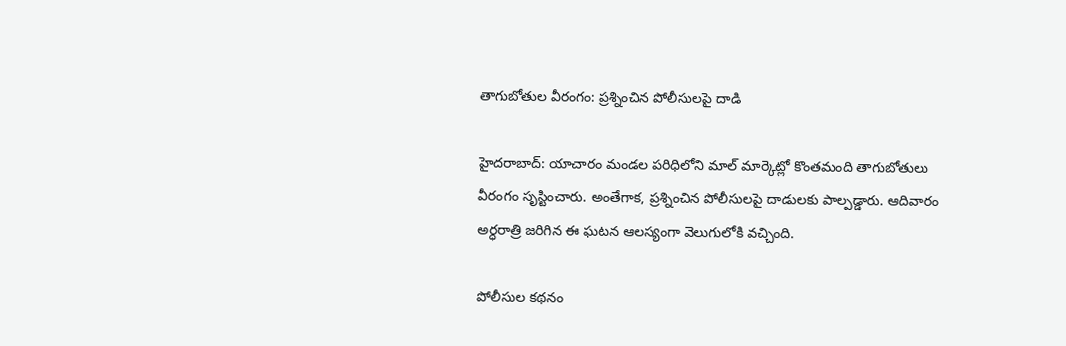తాగుబోతుల వీరంగం: ప్రశ్నించిన పోలీసులపై దాడి

హైదరాబాద్: యాచారం మండల పరిధిలోని మాల్ మార్కెట్లో కొంతమంది తాగుబోతులు వీరంగం సృస్టించారు. అంతేగాక, ప్రశ్నించిన పోలీసులపై దాడులకు పాల్పడ్డారు. ఆదివారం అర్ధరాత్రి జరిగిన ఈ ఘటన ఆలస్యంగా వెలుగులోకి వచ్చింది.

పోలీసుల కథనం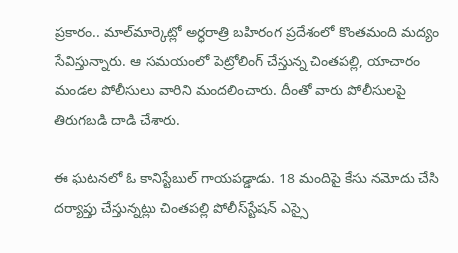ప్రకారం.. మాల్‌మార్కెట్లో అర్ధరాత్రి బహిరంగ ప్రదేశంలో కొంతమంది మద్యం సేవిస్తున్నారు. ఆ సమయంలో పెట్రోలింగ్ చేస్తున్న చింతపల్లి, యాచారం మండల పోలీసులు వారిని మందలించారు. దీంతో వారు పోలీసులపై తిరుగబడి దాడి చేశారు.

ఈ ఘటనలో ఓ కానిస్టేబుల్ గాయపడ్డాడు. 18 మందిపై కేసు నమోదు చేసి దర్యాప్తు చేస్తున్నట్లు చింతపల్లి పోలీస్‌స్టేషన్ ఎస్సై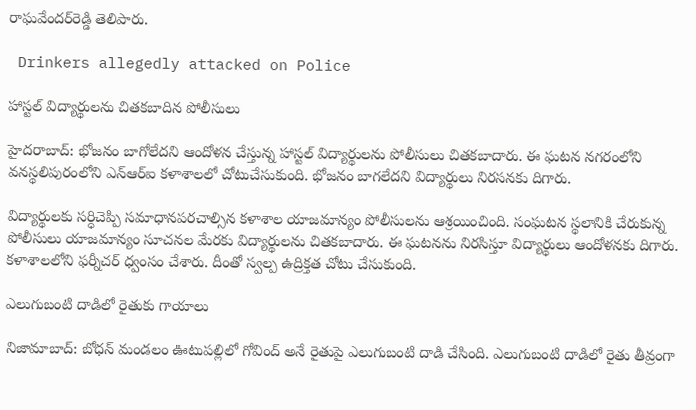రాఘవేందర్‌రెడ్డి తెలిపారు.

 Drinkers allegedly attacked on Police

హాస్టల్ విద్యార్థులను చితకబాదిన పోలీసులు

హైదరాబాద్: భోజనం బాగోలేదని ఆందోళన చేస్తున్న హాస్టల్ విద్యార్థులను పోలీసులు చితకబాదారు. ఈ ఘటన నగరంలోని వనస్థలిపురంలోని ఎన్‌ఆర్‌ఐ కళాశాలలో చోటుచేసుకుంది. భోజనం బాగలేదని విద్యార్థులు నిరసనకు దిగారు.

విద్యార్థులకు సర్ధిచెప్పి సమాధానపరచాల్సిన కళాశాల యాజమాన్యం పోలీసులను ఆశ్రయించింది. సంఘటన స్థలానికి చేరుకున్న పోలీసులు యాజమాన్యం సూచనల మేరకు విద్యార్థులను చితకబాదారు. ఈ ఘటనను నిరసిస్తూ విద్యార్థులు ఆందోళనకు దిగారు. కళాశాలలోని ఫర్నీచర్ ధ్వంసం చేశారు. దీంతో స్వల్ప ఉద్రిక్తత చోటు చేసుకుంది.

ఎలుగుబంటి దాడిలో రైతుకు గాయాలు

నిజామాబాద్: బోధన్ మండలం ఊటుపల్లిలో గోవింద్‌ అనే రైతుపై ఎలుగుబంటి దాడి చేసింది. ఎలుగుబంటి దాడిలో రైతు తీవ్రంగా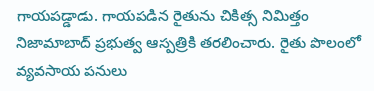గాయపడ్డాడు. గాయపడిన రైతును చికిత్స నిమిత్తం నిజామాబాద్ ప్రభుత్వ ఆస్పత్రికి తరలించారు. రైతు పొలంలో వ్యవసాయ పనులు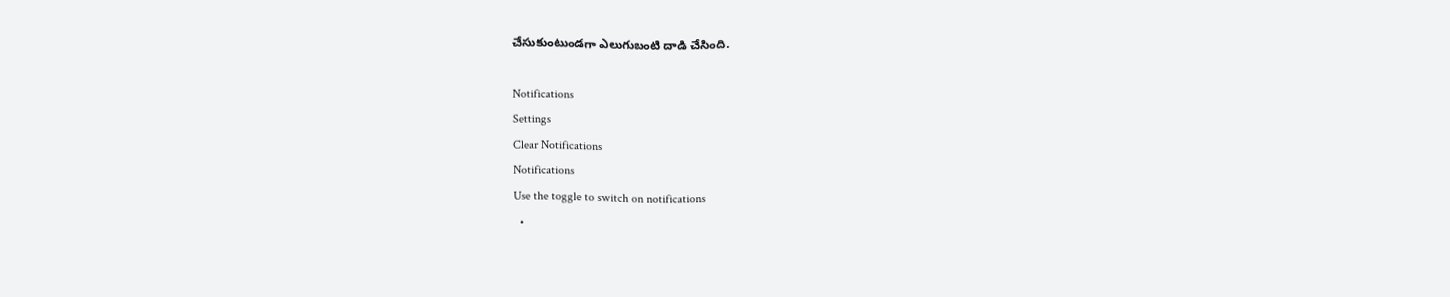చేసుకుంటుండగా ఎలుగుబంటి దాడి చేసింది.

Notifications
Settings
Clear Notifications
Notifications
Use the toggle to switch on notifications
  •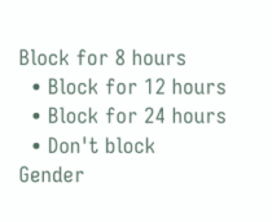Block for 8 hours
  • Block for 12 hours
  • Block for 24 hours
  • Don't block
Gender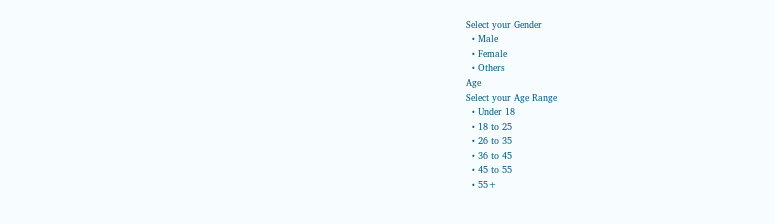Select your Gender
  • Male
  • Female
  • Others
Age
Select your Age Range
  • Under 18
  • 18 to 25
  • 26 to 35
  • 36 to 45
  • 45 to 55
  • 55+